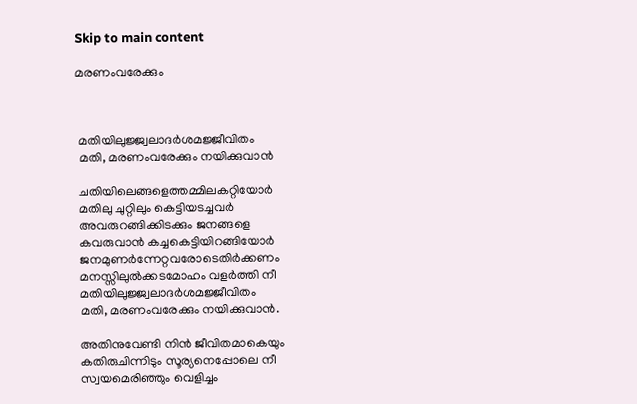Skip to main content

മരണംവരേക്കും



 മതിയിലുജ്ജ്വലാദര്‍ശമജ്ജീവിതം
 മതി, മരണംവരേക്കും നയിക്കുവാന്‍

 ചതിയിലെങ്ങളെത്തമ്മിലകറ്റിയോര്‍
 മതിലു ചുറ്റിലും കെട്ടിയടച്ചവര്‍
 അവരുറങ്ങിക്കിടക്കും ജനങ്ങളെ
 കവരുവാന്‍ കച്ചകെട്ടിയിറങ്ങിയോര്‍
 ജനമുണര്‍ന്നേറ്റവരോടെതിര്‍ക്കണം
 മനസ്സിലുല്‍ക്കടമോഹം വളര്‍ത്തി നീ
 മതിയിലുജ്ജ്വലാദര്‍ശമജ്ജീവിതം
 മതി, മരണംവരേക്കും നയിക്കുവാന്‍.

 അതിനുവേണ്ടി നിന്‍ ജീവിതമാകെയും
 കതിരുചിന്നിടും സൂര്യനെപ്പോലെ നീ
 സ്വയമെരിഞ്ഞും വെളിച്ചം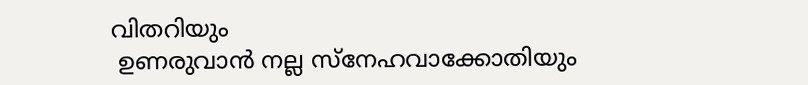വിതറിയും
 ഉണരുവാന്‍ നല്ല സ്‌നേഹവാക്കോതിയും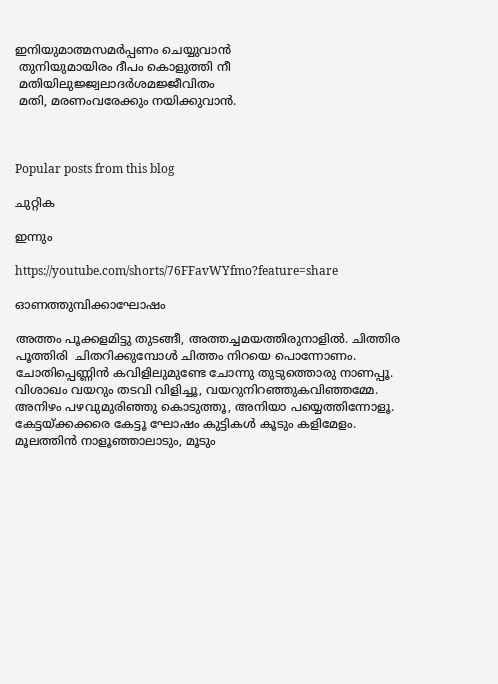ഇനിയുമാത്മസമര്‍പ്പണം ചെയ്യുവാന്‍
 തുനിയുമായിരം ദീപം കൊളുത്തി നീ
 മതിയിലുജ്ജ്വലാദര്‍ശമജ്ജീവിതം
 മതി, മരണംവരേക്കും നയിക്കുവാന്‍.



Popular posts from this blog

ചുറ്റിക

ഇന്നും

https://youtube.com/shorts/76FFavWYfmo?feature=share

ഓണത്തുമ്പിക്കാഘോഷം

അത്തം പൂക്കളമിട്ടു തുടങ്ങീ, അത്തച്ചമയത്തിരുനാളിൽ. ചിത്തിര പൂത്തിരി  ചിതറിക്കുമ്പോൾ ചിത്തം നിറയെ പൊന്നോണം. ചോതിപ്പെണ്ണിൻ കവിളിലുമുണ്ടേ ചോന്നു തുടുത്തൊരു നാണപ്പൂ. വിശാഖം വയറും തടവി വിളിച്ചൂ, വയറുനിറഞ്ഞുകവിഞ്ഞമ്മേ. അനിഴം പഴവുമുരിഞ്ഞു കൊടുത്തൂ, അനിയാ പയ്യെത്തിന്നോളൂ. കേട്ടയ്ക്കക്കരെ കേട്ടൂ ഘോഷം കുട്ടികൾ കൂടും കളിമേളം. മൂലത്തിൻ നാളൂഞ്ഞാലാടും, മൂടും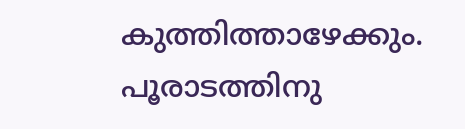കുത്തിത്താഴേക്കും. പൂരാടത്തിനു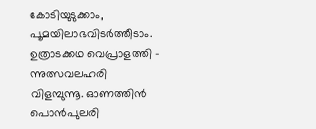കോടിയുടുക്കാം, പൂമയിലാഭവിടർത്തീടാം. ഉത്രാടക്കഥ വെപ്രാളത്തി - ന്നുത്സവലഹരി വിളമ്പുന്നൂ. ഓണത്തിൻ പൊൻപുലരി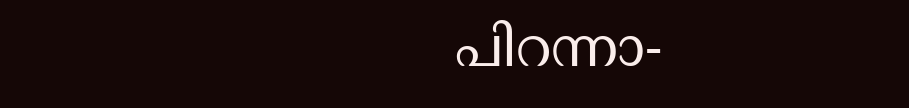പിറന്നാ-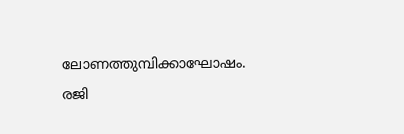ലോണത്തുമ്പിക്കാഘോഷം. രജി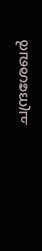ചന്ദ്രശേഖർ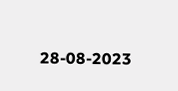28-08-2023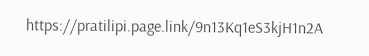https://pratilipi.page.link/9n13Kq1eS3kjH1n2A